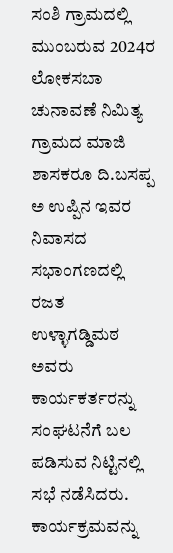ಸಂಶಿ ಗ್ರಾಮದಲ್ಲಿ ಮುಂಬರುವ 2024ರ ಲೋಕಸಬಾ ಚುನಾವಣೆ ನಿಮಿತ್ಯ ಗ್ರಾಮದ ಮಾಜಿ ಶಾಸಕರೂ ದಿ.ಬಸಪ್ಪ ಅ ಉಪ್ಪಿನ ಇವರ ನಿವಾಸದ ಸಭಾಂಗಣದಲ್ಲಿ ರಜತ ಉಳ್ಳಾಗಡ್ಡಿಮಠ ಅವರು ಕಾರ್ಯಕರ್ತರನ್ನು ಸಂಘಟನೆಗೆ ಬಲ ಪಡಿಸುವ ನಿಟ್ಟಿನಲ್ಲಿ ಸಭೆ ನಡೆಸಿದರು.
ಕಾರ್ಯಕ್ರಮವನ್ನು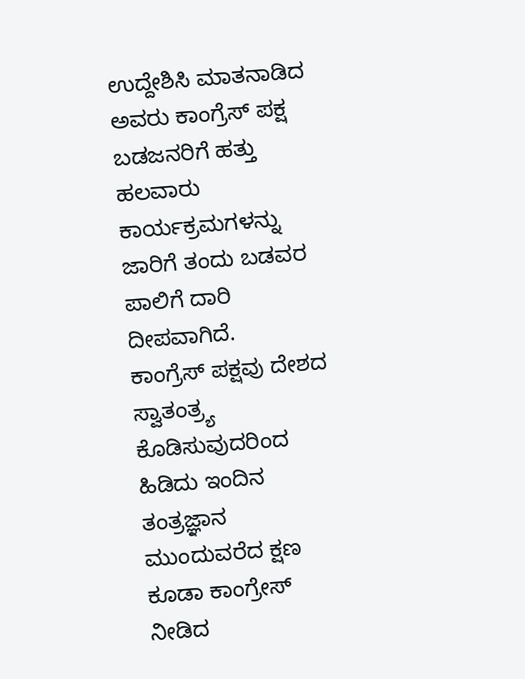ಉದ್ದೇಶಿಸಿ ಮಾತನಾಡಿದ ಅವರು ಕಾಂಗ್ರೆಸ್ ಪಕ್ಷ ಬಡಜನರಿಗೆ ಹತ್ತು ಹಲವಾರು ಕಾರ್ಯಕ್ರಮಗಳನ್ನು ಜಾರಿಗೆ ತಂದು ಬಡವರ ಪಾಲಿಗೆ ದಾರಿ ದೀಪವಾಗಿದೆ.
ಕಾಂಗ್ರೆಸ್ ಪಕ್ಷವು ದೇಶದ ಸ್ವಾತಂತ್ರ್ಯ ಕೊಡಿಸುವುದರಿಂದ ಹಿಡಿದು ಇಂದಿನ ತಂತ್ರಜ್ಞಾನ ಮುಂದುವರೆದ ಕ್ಷಣ ಕೂಡಾ ಕಾಂಗ್ರೇಸ್ ನೀಡಿದ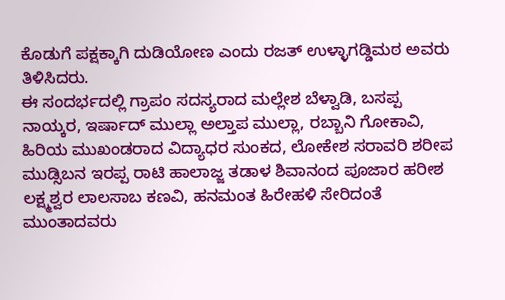ಕೊಡುಗೆ ಪಕ್ಷಕ್ಕಾಗಿ ದುಡಿಯೋಣ ಎಂದು ರಜತ್ ಉಳ್ಳಾಗಡ್ಡಿಮಠ ಅವರು ತಿಳಿಸಿದರು.
ಈ ಸಂದರ್ಭದಲ್ಲಿ ಗ್ರಾಪಂ ಸದಸ್ಯರಾದ ಮಲ್ಲೇಶ ಬೆಳ್ವಾಡಿ, ಬಸಪ್ಪ ನಾಯ್ಕರ, ಇರ್ಷಾದ್ ಮುಲ್ಲಾ ಅಲ್ತಾಪ ಮುಲ್ಲಾ, ರಬ್ಬಾನಿ ಗೋಕಾವಿ, ಹಿರಿಯ ಮುಖಂಡರಾದ ವಿದ್ಯಾಧರ ಸುಂಕದ, ಲೋಕೇಶ ಸರಾವರಿ ಶರೀಪ ಮುಡ್ಸಿಬನ ಇರಪ್ಪ ರಾಟಿ ಹಾಲಾಜ್ಜ ತಡಾಳ ಶಿವಾನಂದ ಪೂಜಾರ ಹರೀಶ ಲಕ್ಷ್ಮಶ್ವರ ಲಾಲಸಾಬ ಕಣವಿ, ಹನಮಂತ ಹಿರೇಹಳಿ ಸೇರಿದಂತೆ ಮುಂತಾದವರು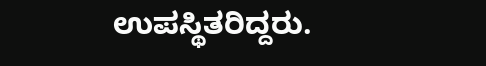ಉಪಸ್ಥಿತರಿದ್ದರು.